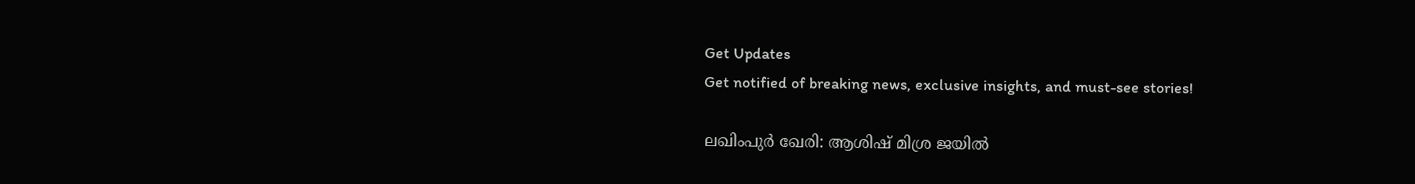Get Updates
Get notified of breaking news, exclusive insights, and must-see stories!

ലഖിംപുർ ഖേരി: ആശിഷ് മിശ്ര ജയിൽ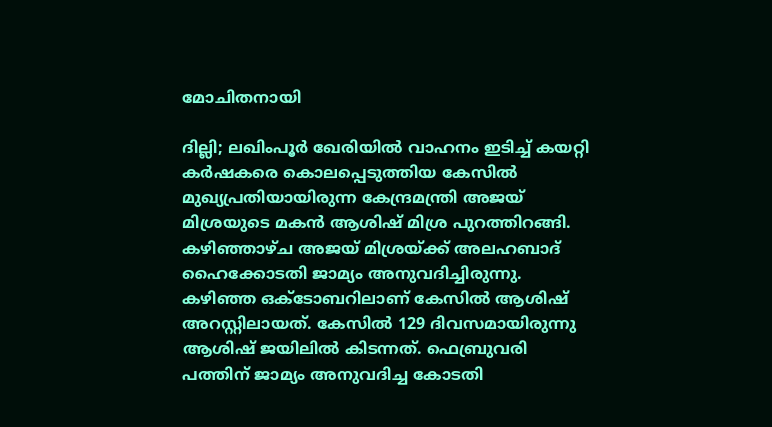മോചിതനായി

ദില്ലി; ലഖിംപൂർ ഖേരിയിൽ വാഹനം ഇടിച്ച് കയറ്റി കർഷകരെ കൊലപ്പെടുത്തിയ കേസിൽ മുഖ്യപ്രതിയായിരുന്ന കേന്ദ്രമന്ത്രി അജയ് മിശ്രയുടെ മകൻ ആശിഷ് മിശ്ര പുറത്തിറങ്ങി. കഴിഞ്ഞാഴ്ച അജയ് മിശ്രയ്ക്ക് അലഹബാദ് ഹൈക്കോടതി ജാമ്യം അനുവദിച്ചിരുന്നു. കഴിഞ്ഞ ഒക്ടോബറിലാണ് കേസിൽ ആശിഷ് അറസ്റ്റിലായത്. കേസിൽ 129 ദിവസമായിരുന്നു ആശിഷ് ജയിലിൽ കിടന്നത്. ഫെബ്രുവരി പത്തിന് ജാമ്യം അനുവദിച്ച കോടതി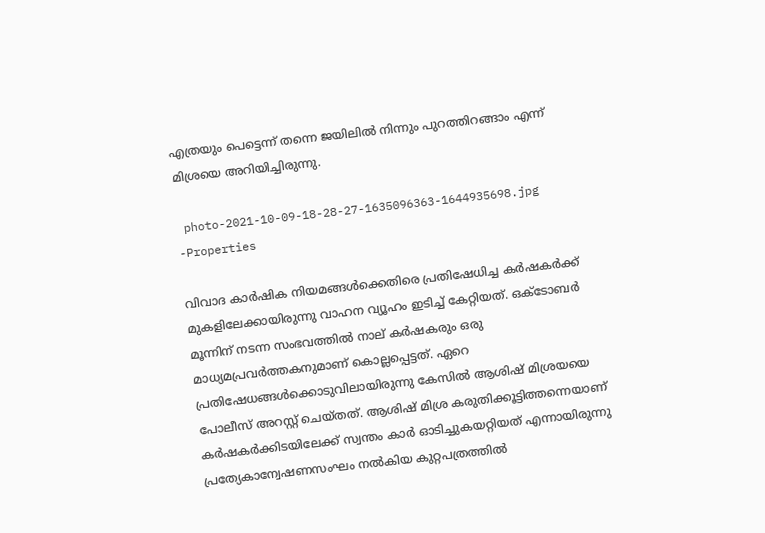എത്രയും പെട്ടെന്ന് തന്നെ ജയിലില്‍ നിന്നും പുറത്തിറങ്ങാം എന്ന് മിശ്രയെ അറിയിച്ചിരുന്നു.

 photo-2021-10-09-18-28-27-1635096363-1644935698.jpg -Properties

വിവാദ കാർഷിക നിയമങ്ങൾക്കെതിരെ പ്രതിഷേധിച്ച കർഷകർക്ക് മുകളിലേക്കായിരുന്നു വാഹന വ്യൂഹം ഇടിച്ച് കേറ്റിയത്. ഒക്ടോബർ മൂന്നിന് നടന്ന സംഭവത്തിൽ നാല് കർഷകരും ഒരു മാധ്യമപ്രവർത്തകനുമാണ് കൊല്ലപ്പെട്ടത്. ഏറെ പ്രതിഷേധങ്ങൾക്കൊടുവിലായിരുന്നു കേസിൽ ആശിഷ് മിശ്രയയെ പോലീസ് അറസ്റ്റ് ചെയ്തത്. ആശിഷ് മിശ്ര കരുതിക്കൂട്ടിത്തന്നെയാണ് കർഷകർക്കിടയിലേക്ക് സ്വന്തം കാർ ഓടിച്ചുകയറ്റിയത് എന്നായിരുന്നു പ്രത്യേകാന്വേഷണസംഘം നൽകിയ കുറ്റപത്രത്തിൽ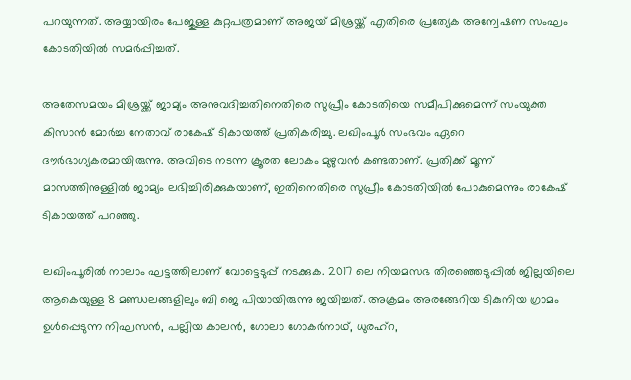പറയുന്നത്. അയ്യായിരം പേജുള്ള കുറ്റപത്രമാണ് അജയ് മിശ്രയ്ക്ക് എതിരെ പ്രത്യേക അന്വേഷണ സംഘം കോടതിയിൽ സമർപ്പിച്ചത്.

അതേസമയം മിശ്രയ്ക്ക് ജാമ്യം അനുവദിച്ചതിനെതിരെ സുപ്രീം കോടതിയെ സമീപിക്കുമെന്ന് സംയുക്ത കിസാൻ മോർച്ച നേതാവ് രാകേഷ് ടികായത്ത് പ്രതികരിച്ചു. ലഖിംപൂർ സംഭവം ഏറെ ദൗർഭാഗ്യകരമായിരുന്നു. അവിടെ നടന്ന ക്രൂരത ലോകം മുഴുവൻ കണ്ടതാണ്. പ്രതിക്ക് മൂന്ന് മാസത്തിനുള്ളിൽ ജാമ്യം ലഭിച്ചിരിക്കുകയാണ്, ഇതിനെതിരെ സുപ്രീം കോടതിയിൽ പോകുമെന്നും രാകേഷ് ടികായത്ത് പറഞ്ഞു.

ലഖിംപൂരിൽ നാലാം ഘട്ടത്തിലാണ് വോട്ടെടുപ്പ് നടക്കുക. 2017 ലെ നിയമസഭ തിരഞ്ഞെടുപ്പിൽ ജില്ലയിലെ ആകെയുള്ള 8 മണ്ഡലങ്ങളിലും ബി ജെ പിയായിരുന്നു ജയിച്ചത്. അക്രമം അരങ്ങേറിയ ടികുനിയ ഗ്രാമം ഉൾപ്പെടുന്ന നിഘസൻ, പല്ലിയ കാലൻ, ഗോലാ ഗോകർനാഥ്, ധുരഹ്റ,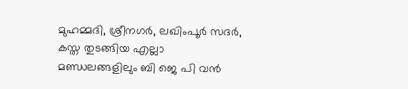മുഹമ്മദി, ശ്രീനഗർ, ലഖിംപൂർ സദർ, കസ്ത തുടങ്ങിയ എല്ലാ മണ്ഡലങ്ങളിലും ബി ജെ പി വൻ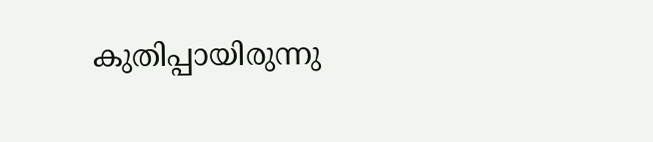കുതിപ്പായിരുന്നു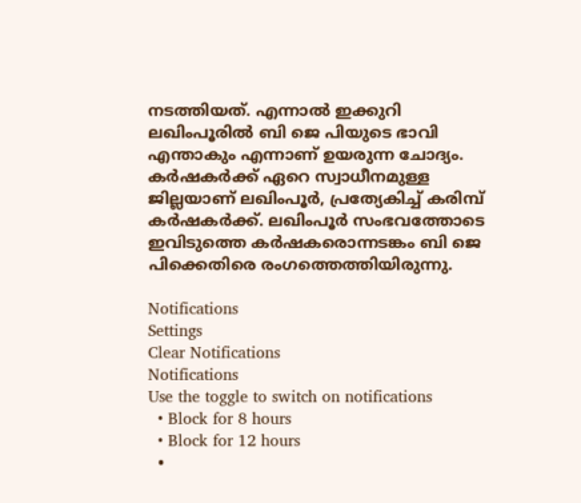നടത്തിയത്. എന്നാൽ ഇക്കുറി ലഖിംപൂരിൽ ബി ജെ പിയുടെ ഭാവി എന്താകും എന്നാണ് ഉയരുന്ന ചോദ്യം. കർഷകർക്ക് ഏറെ സ്വാധീനമുള്ള ജില്ലയാണ് ലഖിംപൂർ, പ്രത്യേകിച്ച് കരിമ്പ് കർഷകർക്ക്. ലഖിംപൂർ സംഭവത്തോടെ ഇവിടുത്തെ കർഷകരൊന്നടങ്കം ബി ജെ പിക്കെതിരെ രംഗത്തെത്തിയിരുന്നു.

Notifications
Settings
Clear Notifications
Notifications
Use the toggle to switch on notifications
  • Block for 8 hours
  • Block for 12 hours
  •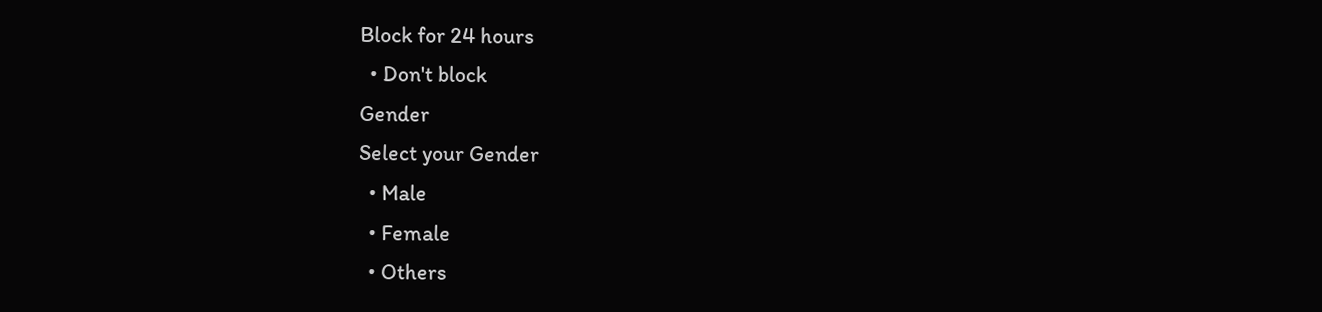Block for 24 hours
  • Don't block
Gender
Select your Gender
  • Male
  • Female
  • Others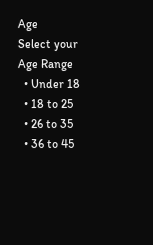Age
Select your Age Range
  • Under 18
  • 18 to 25
  • 26 to 35
  • 36 to 45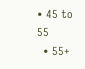• 45 to 55
  • 55+